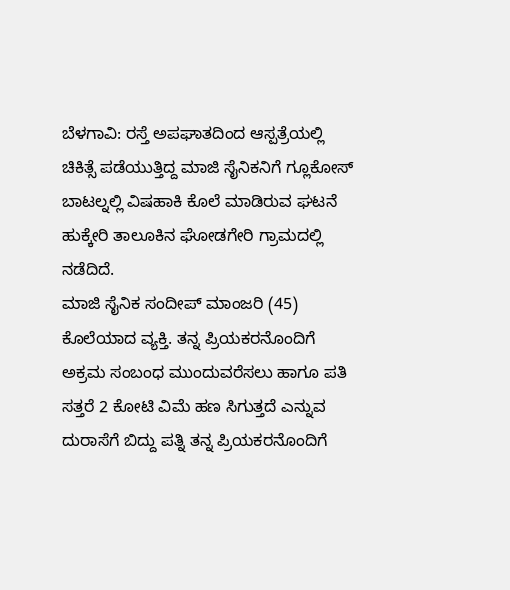ಬೆಳಗಾವಿ: ರಸ್ತೆ ಅಪಘಾತದಿಂದ ಆಸ್ಪತ್ರೆಯಲ್ಲಿ ಚಿಕಿತ್ಸೆ ಪಡೆಯುತ್ತಿದ್ದ ಮಾಜಿ ಸೈನಿಕನಿಗೆ ಗ್ಲೂಕೋಸ್ ಬಾಟಲ್ನಲ್ಲಿ ವಿಷಹಾಕಿ ಕೊಲೆ ಮಾಡಿರುವ ಘಟನೆ ಹುಕ್ಕೇರಿ ತಾಲೂಕಿನ ಘೋಡಗೇರಿ ಗ್ರಾಮದಲ್ಲಿ ನಡೆದಿದೆ.
ಮಾಜಿ ಸೈನಿಕ ಸಂದೀಪ್ ಮಾಂಜರಿ (45) ಕೊಲೆಯಾದ ವ್ಯಕ್ತಿ. ತನ್ನ ಪ್ರಿಯಕರನೊಂದಿಗೆ ಅಕ್ರಮ ಸಂಬಂಧ ಮುಂದುವರೆಸಲು ಹಾಗೂ ಪತಿ ಸತ್ತರೆ 2 ಕೋಟಿ ವಿಮೆ ಹಣ ಸಿಗುತ್ತದೆ ಎನ್ನುವ ದುರಾಸೆಗೆ ಬಿದ್ದು ಪತ್ನಿ ತನ್ನ ಪ್ರಿಯಕರನೊಂದಿಗೆ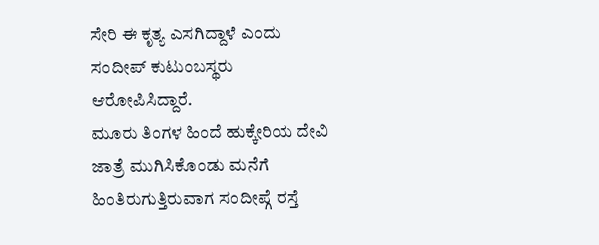ಸೇರಿ ಈ ಕೃತ್ಯ ಎಸಗಿದ್ದಾಳೆ ಎಂದು ಸಂದೀಪ್ ಕುಟುಂಬಸ್ಥರು ಆರೋಪಿಸಿದ್ದಾರೆ.
ಮೂರು ತಿಂಗಳ ಹಿಂದೆ ಹುಕ್ಕೇರಿಯ ದೇವಿ ಜಾತ್ರೆ ಮುಗಿಸಿಕೊಂಡು ಮನೆಗೆ ಹಿಂತಿರುಗುತ್ತಿರುವಾಗ ಸಂದೀಪ್ಗೆ ರಸ್ತೆ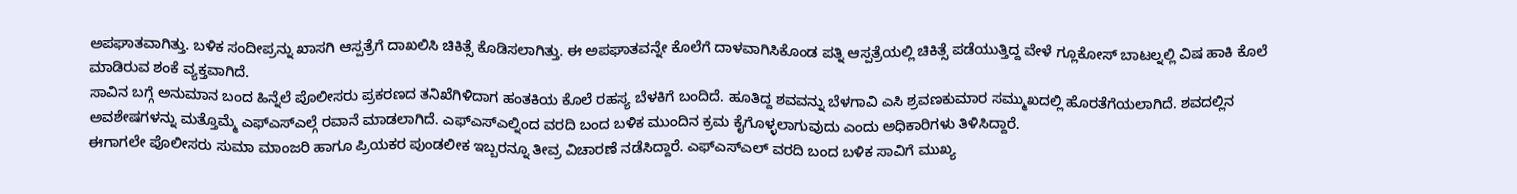ಅಪಘಾತವಾಗಿತ್ತು. ಬಳಿಕ ಸಂದೀಪ್ರನ್ನು ಖಾಸಗಿ ಆಸ್ಪತ್ರೆಗೆ ದಾಖಲಿಸಿ ಚಿಕಿತ್ಸೆ ಕೊಡಿಸಲಾಗಿತ್ತು. ಈ ಅಪಘಾತವನ್ನೇ ಕೊಲೆಗೆ ದಾಳವಾಗಿಸಿಕೊಂಡ ಪತ್ನಿ ಆಸ್ಪತ್ರೆಯಲ್ಲಿ ಚಿಕಿತ್ಸೆ ಪಡೆಯುತ್ತಿದ್ದ ವೇಳೆ ಗ್ಲೂಕೋಸ್ ಬಾಟಲ್ನಲ್ಲಿ ವಿಷ ಹಾಕಿ ಕೊಲೆ ಮಾಡಿರುವ ಶಂಕೆ ವ್ಯಕ್ತವಾಗಿದೆ.
ಸಾವಿನ ಬಗ್ಗೆ ಅನುಮಾನ ಬಂದ ಹಿನ್ನೆಲೆ ಪೊಲೀಸರು ಪ್ರಕರಣದ ತನಿಖೆಗಿಳಿದಾಗ ಹಂತಕಿಯ ಕೊಲೆ ರಹಸ್ಯ ಬೆಳಕಿಗೆ ಬಂದಿದೆ. ಹೂತಿದ್ದ ಶವವನ್ನು ಬೆಳಗಾವಿ ಎಸಿ ಶ್ರವಣಕುಮಾರ ಸಮ್ಮುಖದಲ್ಲಿ ಹೊರತೆಗೆಯಲಾಗಿದೆ. ಶವದಲ್ಲಿನ ಅವಶೇಷಗಳನ್ನು ಮತ್ತೊಮ್ಮೆ ಎಫ್ಎಸ್ಎಲ್ಗೆ ರವಾನೆ ಮಾಡಲಾಗಿದೆ. ಎಫ್ಎಸ್ಎಲ್ನಿಂದ ವರದಿ ಬಂದ ಬಳಿಕ ಮುಂದಿನ ಕ್ರಮ ಕೈಗೊಳ್ಳಲಾಗುವುದು ಎಂದು ಅಧಿಕಾರಿಗಳು ತಿಳಿಸಿದ್ದಾರೆ.
ಈಗಾಗಲೇ ಪೊಲೀಸರು ಸುಮಾ ಮಾಂಜರಿ ಹಾಗೂ ಪ್ರಿಯಕರ ಪುಂಡಲೀಕ ಇಬ್ಬರನ್ನೂ ತೀವ್ರ ವಿಚಾರಣೆ ನಡೆಸಿದ್ದಾರೆ. ಎಫ್ಎಸ್ಎಲ್ ವರದಿ ಬಂದ ಬಳಿಕ ಸಾವಿಗೆ ಮುಖ್ಯ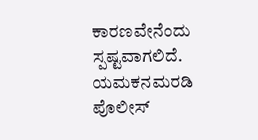ಕಾರಣವೇನೆಂದು ಸ್ಪಷ್ಟವಾಗಲಿದೆ. ಯಮಕನಮರಡಿ ಪೊಲೀಸ್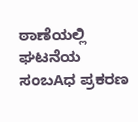ಠಾಣೆಯಲ್ಲಿ ಘಟನೆಯ ಸಂಬAಧ ಪ್ರಕರಣ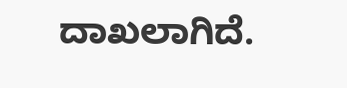ದಾಖಲಾಗಿದೆ.